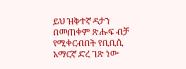ይህ ዝቅተኛ ዳታን በመጠቀም ጽሑፍ ብቻ የሚቀርብበት የቢቢሲ አማርኛ ድረ ገጽ ነው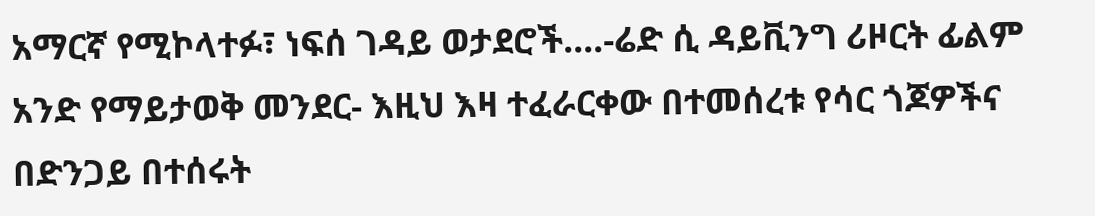አማርኛ የሚኮላተፉ፣ ነፍሰ ገዳይ ወታደሮች....-ሬድ ሲ ዳይቪንግ ሪዞርት ፊልም
አንድ የማይታወቅ መንደር- እዚህ እዛ ተፈራርቀው በተመሰረቱ የሳር ጎጆዎችና በድንጋይ በተሰሩት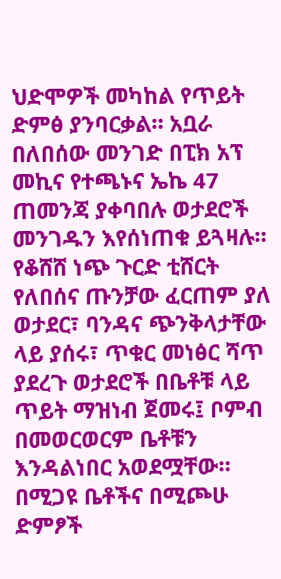ህድሞዎች መካከል የጥይት ድምፅ ያንባርቃል። አቧራ በለበሰው መንገድ በፒክ አፕ መኪና የተጫኑና ኤኬ 47 ጠመንጃ ያቀባበሉ ወታደሮች መንገዱን እየሰነጠቁ ይጓዛሉ።
የቆሸሸ ነጭ ጉርድ ቲሸርት የለበሰና ጡንቻው ፈርጠም ያለ ወታደር፣ ባንዳና ጭንቅላታቸው ላይ ያሰሩ፣ ጥቁር መነፅር ሻጥ ያደረጉ ወታደሮች በቤቶቹ ላይ ጥይት ማዝነብ ጀመሩ፤ ቦምብ በመወርወርም ቤቶቹን እንዳልነበር አወደሟቸው።
በሚጋዩ ቤቶችና በሚጮሁ ድምፆች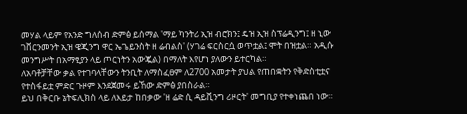መሃል ላይም የአንድ ግለሰብ ድምፅ ይሰማል 'ማይ ካንትሪ ኢዝ ብሮክን፤ ዴዝ ኢዝ ስፕሬዲንግ፤ ዘ ኒው ገቨርንመንት ኢዝ ዌጂንግ ዋር ኤጌይንስት ዘ ሬብልስ' (ሃገሬ ፍርስርሷ ወጥቷል፤ ሞት በዝቷል። አዲሱ መንግሥት በአማፂያን ላይ ጦርነትን አውጇል) በማለት እየሆነ ያለውን ይተርካል።
ለአባቶቻቸው ቃል የተገባላቸውን ትንቢት ለማስፈፀም ለ2700 አመታት ያህል የጠበቋትን የቅድስቲቷና የተስፋይቷ ምድር ጉዞም እንደጀመሩ ይኸው ድምፅ ያበስራል።
ይህ በቅርቡ ኔትፍሊክስ ላይ ለእይታ ከበቃው 'ዘ ሬድ ሲ ዳይቪንግ ሪዞርት' መግቢያ የተቀነጨበ ነው።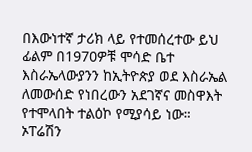በእውነተኛ ታሪክ ላይ የተመሰረተው ይህ ፊልም በ1970ዎቹ ሞሳድ ቤተ እስራኤላውያንን ከኢትዮጵያ ወደ እስራኤል ለመውሰድ የነበረውን አደገኛና መስዋእት የተሞላበት ተልዕኮ የሚያሳይ ነው።
ኦፐሬሽን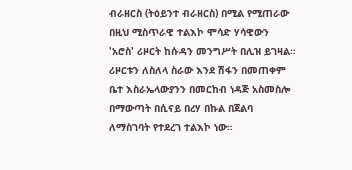ብራዘርስ (ትዕይንተ ብራዘርስ) በሚል የሚጠራው በዚህ ሚስጥራዊ ተልእኮ ሞሳድ ሃሳዊውን 'አሮስ' ሪዞርት ከሱዳን መንግሥት በሊዝ ይገዛል። ሪዞርቱን ለስለላ ስራው እንደ ሽፋን በመጠቀም ቤተ እስራኤላውያንን በመርከብ ነዳጅ አስመስሎ በማውጣት በሲናይ በረሃ በኩል በጀልባ ለማስገባት የተደረገ ተልእኮ ነው።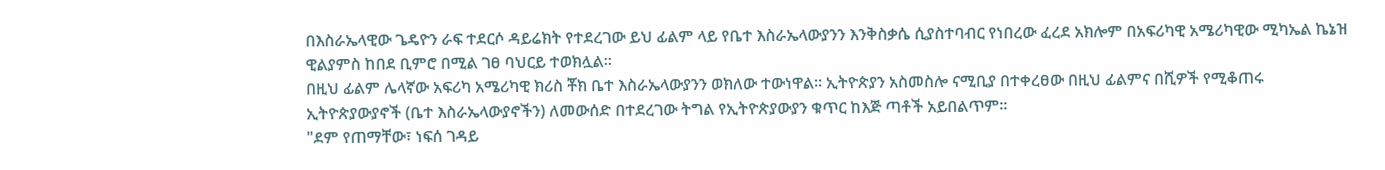በእስራኤላዊው ጌዴዮን ራፍ ተደርሶ ዳይሬክት የተደረገው ይህ ፊልም ላይ የቤተ እስራኤላውያንን እንቅስቃሴ ሲያስተባብር የነበረው ፈረደ አክሎም በአፍሪካዊ አሜሪካዊው ሚካኤል ኬኔዝ ዊልያምስ ከበደ ቢምሮ በሚል ገፀ ባህርይ ተወክሏል።
በዚህ ፊልም ሌላኛው አፍሪካ አሜሪካዊ ክሪስ ቾክ ቤተ እስራኤላውያንን ወክለው ተውነዋል። ኢትዮጵያን አስመስሎ ናሚቢያ በተቀረፀው በዚህ ፊልምና በሺዎች የሚቆጠሩ ኢትዮጵያውያኖች (ቤተ እስራኤላውያኖችን) ለመውሰድ በተደረገው ትግል የኢትዮጵያውያን ቁጥር ከእጅ ጣቶች አይበልጥም።
"ደም የጠማቸው፣ ነፍሰ ገዳይ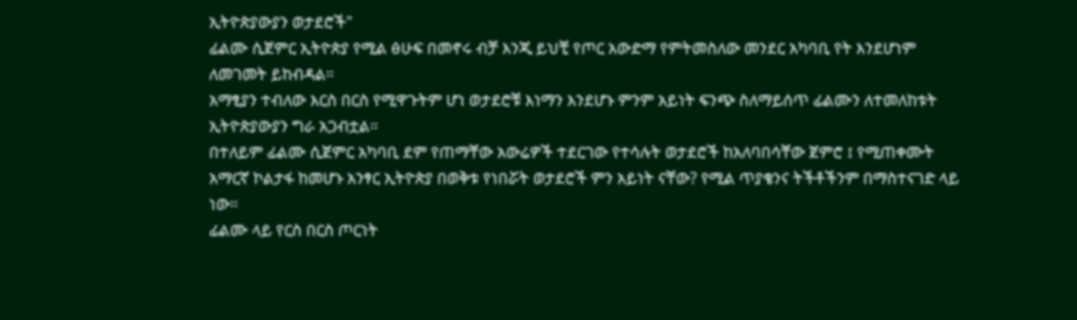ኢትዮጵያውያን ወታደሮች"
ፊልሙ ሲጀምር ኢትዮጵያ የሚል ፅሁፍ በመኖሩ ብቻ እንጂ ይህቺ የጦር አውድማ የምትመስለው መንደር አካባቢ የት እንደሆነም ለመገመት ይከብዳል።
አማፂያን ተብለው እርስ በርስ የሚዋጉትም ሆነ ወታደሮቹ እነማን እንደሆኑ ምንም አይነት ፍንጭ ስለማይሰጥ ፊልሙን ለተመለከቱት ኢትዮጵያውያን ግራ አጋብቷል።
በተለይም ፊልሙ ሲጀምር አካባቢ ደም የጠማቸው አውሬዎች ተደርገው የተሳሉት ወታደሮች ከአለባበሳቸው ጀምሮ ፤ የሚጠቀሙት አማርኛ ኮልታፋ ከመሆኑ አንፃር ኢትዮጵያ በወቅቱ የነበሯት ወታደሮች ምን አይነት ናቸው? የሚል ጥያቄንና ትችቶችንም በማስተናገድ ላይ ነው።
ፊልሙ ላይ የርስ በርስ ጦርነት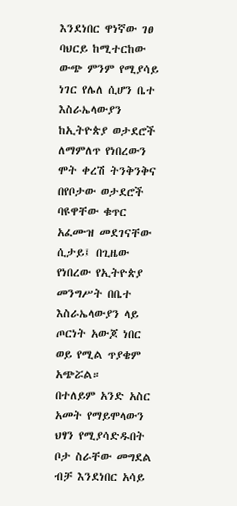እንደነበር ዋነኛው ገፀ ባህርይ ከሚተርከው ውጭ ምንም የሚያሳይ ነገር የሌለ ሲሆን ቤተ እስራኤላውያን ከኢትዮጵያ ወታደሮች ለማምለጥ የነበረውን ሞት ቀረሽ ትንቅንቅና በየቦታው ወታደሮች ባዩዋቸው ቁጥር አፈሙዝ መደገናቸው ሲታይ፤ በጊዜው የነበረው የኢትዮጵያ መንግሥት በቤተ እስራኤላውያን ላይ ጦርነት አውጆ ነበር ወይ የሚል ጥያቄም አጭሯል።
በተለይም አንድ አስር አመት የማይሞላውን ህፃን የሚያሳድዱበት ቦታ ስራቸው መግደል ብቻ እንደነበር አሳይ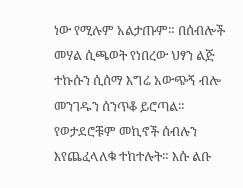ነው የሚሉም አልታጡም። በሰብሎች መሃል ሲጫወት የነበረው ህፃን ልጅ ተኩሱን ሲሰማ እግሬ አውጭኝ ብሎ መንገዱን ሰንጥቆ ይሮጣል።
የወታደሮቹም መኪኖች ሰብሉን እየጨፈላለቁ ተከተሉት። እሱ ልቡ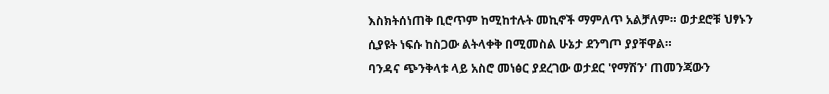እስክትሰነጠቅ ቢሮጥም ከሚከተሉት መኪኖች ማምለጥ አልቻለም። ወታደሮቹ ህፃኑን ሲያዩት ነፍሱ ከስጋው ልትላቀቅ በሚመስል ሁኔታ ደንግጦ ያያቸዋል።
ባንዳና ጭንቅላቱ ላይ አስሮ መነፅር ያደረገው ወታደር 'የማሽን' ጠመንጃውን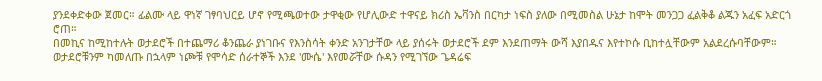ያንደቀድቀው ጀመር። ፊልሙ ላይ ዋነኛ ገፃባህርይ ሆኖ የሚጫወተው ታዋቂው የሆሊውድ ተዋናይ ክሪስ ኤቫንስ በርካታ ነፍስ ያለው በሚመስል ሁኔታ ከሞት መንጋጋ ፈልቅቆ ልጁን አፈፍ አድርጎ ሮጠ።
በመኪና ከሚከተሉት ወታደሮች በተጨማሪ ቆንጨራ ያነገቡና የእንስሳት ቀንድ አንገታቸው ላይ ያሰሩት ወታደሮች ደም እንደጠማት ውሻ እያበዱና እየተኮሱ ቢከተሏቸውም አልደረሱባቸውም።
ወታደሮቹንም ካመለጡ በኋላም ነጮቹ የሞሳድ ሰራተኞች እንደ 'ሙሴ' እየመሯቸው ሱዳን የሚገኘው ጌዳሬፍ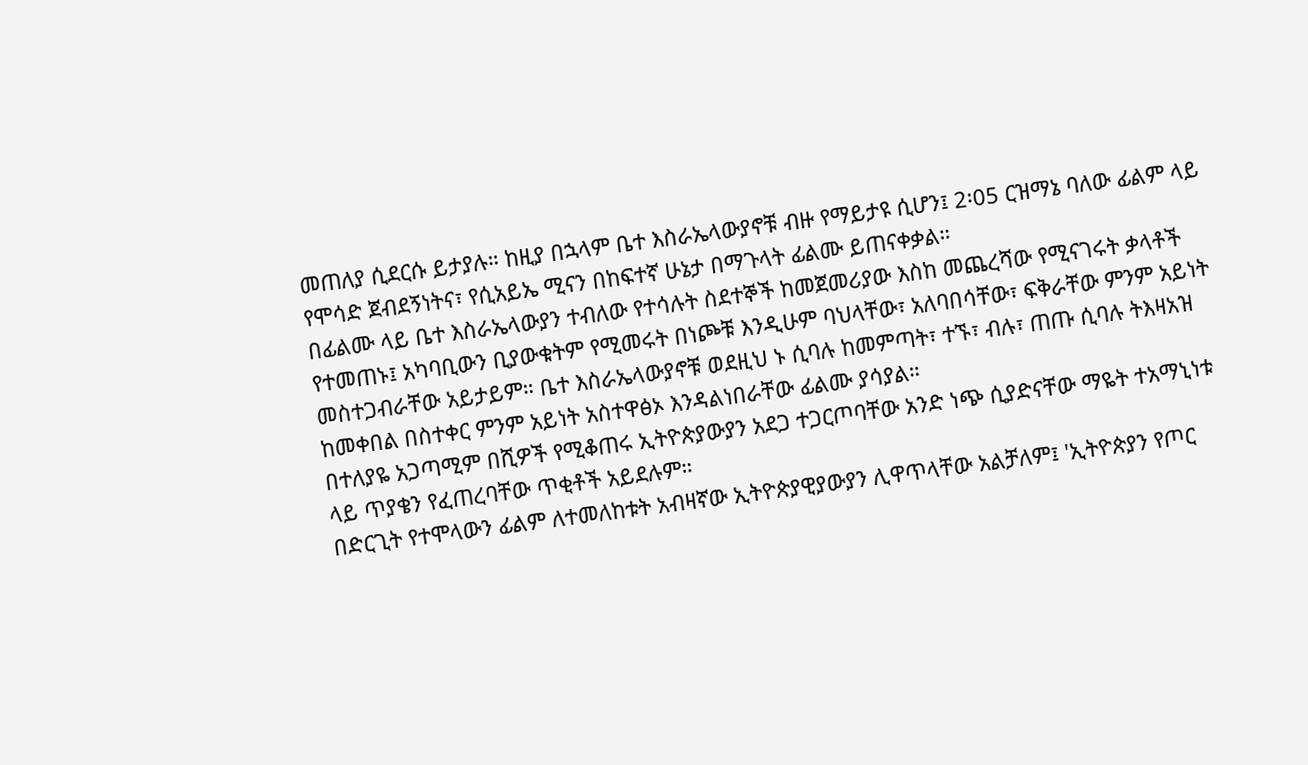መጠለያ ሲደርሱ ይታያሉ። ከዚያ በኋላም ቤተ እስራኤላውያኖቹ ብዙ የማይታዩ ሲሆን፤ 2፡05 ርዝማኔ ባለው ፊልም ላይ የሞሳድ ጀብደኝነትና፣ የሲአይኤ ሚናን በከፍተኛ ሁኔታ በማጉላት ፊልሙ ይጠናቀቃል።
በፊልሙ ላይ ቤተ እስራኤላውያን ተብለው የተሳሉት ስደተኞች ከመጀመሪያው እስከ መጨረሻው የሚናገሩት ቃላቶች የተመጠኑ፤ አካባቢውን ቢያውቁትም የሚመሩት በነጮቹ እንዲሁም ባህላቸው፣ አለባበሳቸው፣ ፍቅራቸው ምንም አይነት መስተጋብራቸው አይታይም። ቤተ እስራኤላውያኖቹ ወደዚህ ኑ ሲባሉ ከመምጣት፣ ተኙ፣ ብሉ፣ ጠጡ ሲባሉ ትእዛአዝ ከመቀበል በስተቀር ምንም አይነት አስተዋፅኦ እንዳልነበራቸው ፊልሙ ያሳያል።
በተለያዬ አጋጣሚም በሺዎች የሚቆጠሩ ኢትዮጵያውያን አደጋ ተጋርጦባቸው አንድ ነጭ ሲያድናቸው ማዬት ተአማኒነቱ ላይ ጥያቄን የፈጠረባቸው ጥቂቶች አይደሉም።
በድርጊት የተሞላውን ፊልም ለተመለከቱት አብዛኛው ኢትዮጵያዊያውያን ሊዋጥላቸው አልቻለም፤ 'ኢትዮጵያን የጦር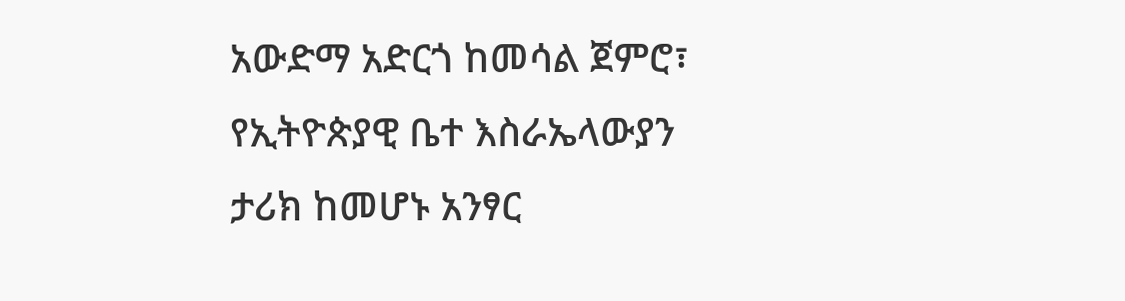አውድማ አድርጎ ከመሳል ጀምሮ፣ የኢትዮጵያዊ ቤተ እስራኤላውያን ታሪክ ከመሆኑ አንፃር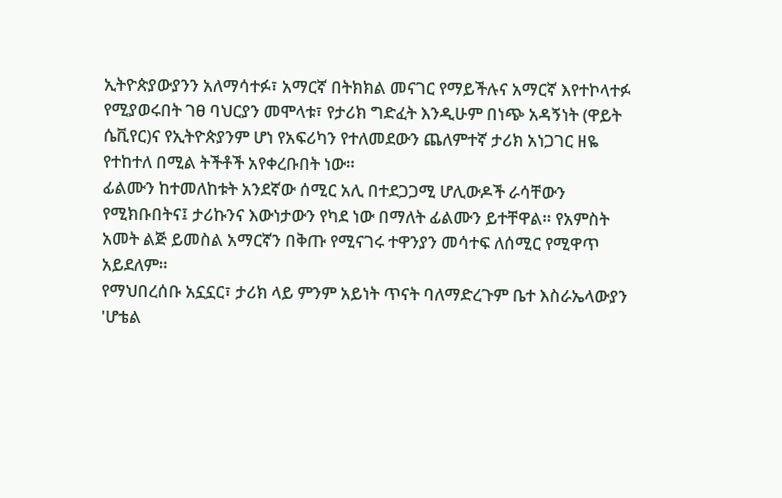ኢትዮጵያውያንን አለማሳተፉ፣ አማርኛ በትክክል መናገር የማይችሉና አማርኛ እየተኮላተፉ የሚያወሩበት ገፀ ባህርያን መሞላቱ፣ የታሪክ ግድፈት እንዲሁም በነጭ አዳኝነት (ዋይት ሴቪየር)ና የኢትዮጵያንም ሆነ የአፍሪካን የተለመደውን ጨለምተኛ ታሪክ አነጋገር ዘዬ የተከተለ በሚል ትችቶች አየቀረቡበት ነው።
ፊልሙን ከተመለከቱት አንደኛው ሰሚር አሊ በተደጋጋሚ ሆሊውዶች ራሳቸውን የሚክቡበትና፤ ታሪኩንና እውነታውን የካደ ነው በማለት ፊልሙን ይተቸዋል። የአምስት አመት ልጅ ይመስል አማርኛን በቅጡ የሚናገሩ ተዋንያን መሳተፍ ለሰሚር የሚዋጥ አይደለም።
የማህበረሰቡ አኗኗር፣ ታሪክ ላይ ምንም አይነት ጥናት ባለማድረጉም ቤተ እስራኤላውያን 'ሆቴል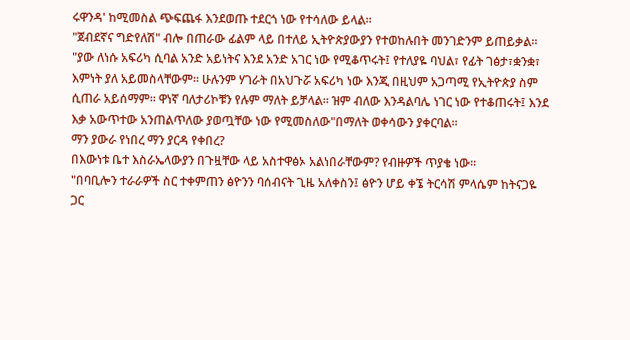ሩዋንዳ' ከሚመስል ጭፍጨፋ እንደወጡ ተደርጎ ነው የተሳለው ይላል።
"ጀብደኛና ግድየለሽ" ብሎ በጠራው ፊልም ላይ በተለይ ኢትዮጵያውያን የተወከሉበት መንገድንም ይጠይቃል።
"ያው ለነሱ አፍሪካ ሲባል አንድ አይነትና እንደ አንድ አገር ነው የሚቆጥሩት፤ የተለያዬ ባህል፣ የፊት ገፅታ፣ቋንቋ፣ እምነት ያለ አይመስላቸውም። ሁሉንም ሃገራት በአህጉሯ አፍሪካ ነው እንጂ በዚህም አጋጣሚ የኢትዮጵያ ስም ሲጠራ አይሰማም። ዋነኛ ባለታሪኮቹን የሉም ማለት ይቻላል። ዝም ብለው እንዳልባሌ ነገር ነው የተቆጠሩት፤ እንደ እቃ አውጥተው አንጠልጥለው ያወጧቸው ነው የሚመስለው"በማለት ወቀሳውን ያቀርባል።
ማን ያውራ የነበረ ማን ያርዳ የቀበረ?
በእውነቱ ቤተ እስራኤላውያን በጉዟቸው ላይ አስተዋፅኦ አልነበራቸውም? የብዙዎች ጥያቄ ነው።
"በባቢሎን ተራራዎች ስር ተቀምጠን ፅዮንን ባሰብናት ጊዜ አለቀስን፤ ፅዮን ሆይ ቀኜ ትርሳሽ ምላሴም ከትናጋዬ ጋር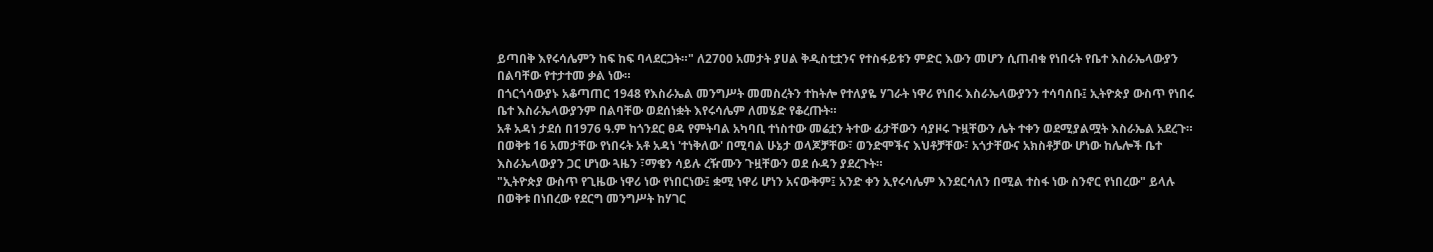ይጣበቅ እየሩሳሌምን ከፍ ከፍ ባላደርጋት።" ለ2700 አመታት ያሀል ቅዲስቲቷንና የተስፋይቱን ምድር እውን መሆን ሲጠብቁ የነበሩት የቤተ እስራኤላውያን በልባቸው የተታተመ ቃል ነው።
በጎርጎሳውያኑ አቆጣጠር 1948 የእስራኤል መንግሥት መመስረትን ተከትሎ የተለያዬ ሃገራት ነዋሪ የነበሩ እስራኤላውያንን ተሳባሰቡ፤ ኢትዮጵያ ውስጥ የነበሩ ቤተ እስራኤላውያንም በልባቸው ወደሰነቋት እየሩሳሌም ለመሄድ የቆረጡት።
አቶ አዳነ ታደሰ በ1976 ዓ.ም ከጎንደር ፀዳ የምትባል አካባቢ ተነስተው መሬቷን ትተው ፊታቸውን ሳያዞሩ ጉዟቸውን ሌት ተቀን ወደሚያልሟት እስራኤል አደረጉ።
በወቅቱ 16 አመታቸው የነበሩት አቶ አዳነ 'ተነቅለው' በሚባል ሁኔታ ወላጆቻቸው፣ ወንድሞችና እህቶቻቸው፣ አጎታቸውና አክስቶቻው ሆነው ከሌሎች ቤተ እስራኤላውያን ጋር ሆነው ጓዜን ፣ማቄን ሳይሉ ረዥሙን ጉዟቸውን ወደ ሱዳን ያደረጉት።
"ኢትዮጵያ ውስጥ የጊዜው ነዋሪ ነው የነበርነው፤ ቋሚ ነዋሪ ሆነን አናውቅም፤ አንድ ቀን ኢየሩሳሌም እንደርሳለን በሚል ተስፋ ነው ስንኖር የነበረው" ይላሉ
በወቅቱ በነበረው የደርግ መንግሥት ከሃገር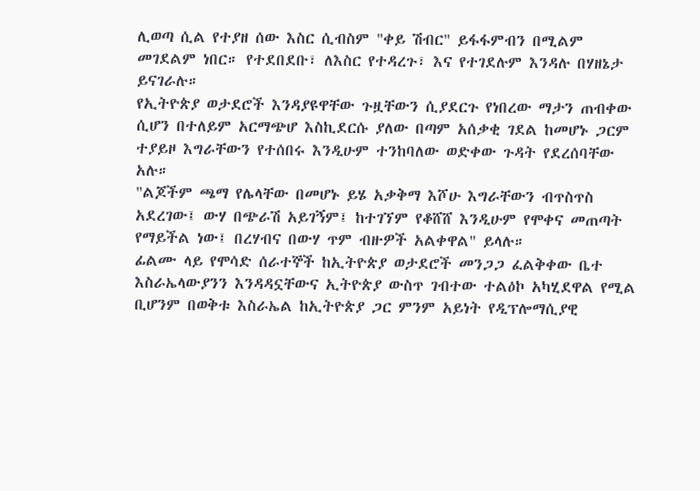ሊወጣ ሲል የተያዘ ሰው እስር ሲብስም "ቀይ ሽብር" ይፋፋምብን በሚልም መገደልም ነበር። የተደበደቡ፣ ለእስር የተዳረጉ፣ እና የተገደሉም እንዳሉ በሃዘኔታ ይናገራሉ።
የኢትዮጵያ ወታደሮች እንዳያዩዋቸው ጉዟቸውን ሲያደርጉ የነበረው ማታን ጠብቀው ሲሆን በተለይም አርማጭሆ እስኪደርሱ ያለው በጣም አሰቃቂ ገደል ከመሆኑ ጋርም ተያይዞ እግራቸውን የተሰበሩ እንዲሁም ተንከባለው ወድቀው ጉዳት የደረሰባቸው አሉ።
"ልጆችም ጫማ የሌላቸው በመሆኑ ይሄ አቃቅማ እሾሁ እግራቸውን ብጥስጥስ አደረገው፤ ውሃ በጭራሽ አይገኝም፤ ከተገኘም የቆሸሸ እንዲሁም የሞቀና መጠጣት የማይችል ነው፤ በረሃብና በውሃ ጥም ብዙዎች አልቀዋል" ይላሉ።
ፊልሙ ላይ የሞሳድ ሰራተኞች ከኢትዮጵያ ወታደሮች መንጋጋ ፈልቅቀው ቤተ እስራኤላውያንን እንዳዳኗቸውና ኢትዮጵያ ውስጥ ገብተው ተልዕኮ አካሂደዋል የሚል ቢሆንም በወቅቱ እስራኤል ከኢትዮጵያ ጋር ምንም አይነት የዲፕሎማሲያዊ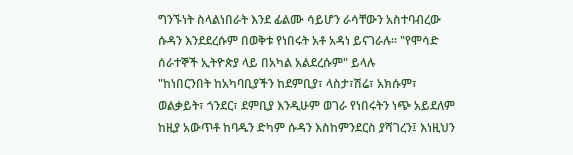ግንኙነት ስላልነበራት እንደ ፊልሙ ሳይሆን ራሳቸውን አስተባብረው ሱዳን እንደደረሱም በወቅቱ የነበሩት አቶ አዳነ ይናገራሉ። "የሞሳድ ሰራተኞች ኢትዮጵያ ላይ በአካል አልደረሱም" ይላሉ
"ከነበርንበት ከአካባቢያችን ከደምቢያ፣ ላስታ፣ሽሬ፣ አክሱም፣ ወልቃይት፣ ጎንደር፣ ደምቢያ እንዲሁም ወገራ የነበሩትን ነጭ አይደለም ከዚያ አውጥቶ ከባዱን ድካም ሱዳን እስከምንደርስ ያሻገረን፤ እነዚህን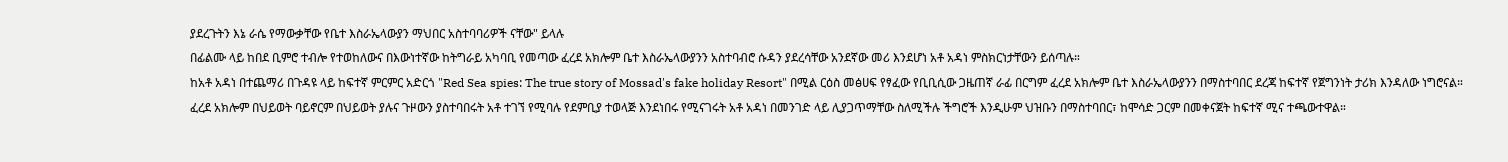ያደረጉትን እኔ ራሴ የማውቃቸው የቤተ እስራኤላውያን ማህበር አስተባባሪዎች ናቸው" ይላሉ
በፊልሙ ላይ ከበደ ቢምሮ ተብሎ የተወከለውና በእውነተኛው ከትግራይ አካባቢ የመጣው ፈረደ አክሎም ቤተ እስራኤላውያንን አስተባብሮ ሱዳን ያደረሳቸው አንደኛው መሪ እንደሆነ አቶ አዳነ ምስክርነታቸውን ይሰጣሉ።
ከአቶ አዳነ በተጨማሪ በጉዳዩ ላይ ከፍተኛ ምርምር አድርጎ "Red Sea spies: The true story of Mossad's fake holiday Resort" በሚል ርዕስ መፅሀፍ የፃፈው የቢቢሲው ጋዜጠኛ ራፊ በርግም ፈረደ አክሎም ቤተ እስራኤላውያንን በማስተባበር ደረጃ ከፍተኛ የጀግንነት ታሪክ እንዳለው ነግሮናል።
ፈረደ አክሎም በህይወት ባይኖርም በህይወት ያሉና ጉዞውን ያስተባበሩት አቶ ተገኘ የሚባሉ የደምቢያ ተወላጅ እንደነበሩ የሚናገሩት አቶ አዳነ በመንገድ ላይ ሊያጋጥማቸው ስለሚችሉ ችግሮች እንዲሁም ህዝቡን በማስተባበር፣ ከሞሳድ ጋርም በመቀናጀት ከፍተኛ ሚና ተጫውተዋል።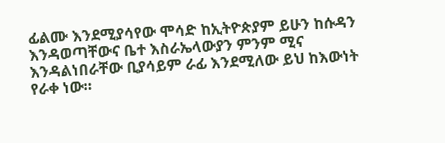ፊልሙ እንደሚያሳየው ሞሳድ ከኢትዮጵያም ይሁን ከሱዳን እንዳወጣቸውና ቤተ እስራኤላውያን ምንም ሚና እንዳልነበራቸው ቢያሳይም ራፊ እንደሚለው ይህ ከእውነት የራቀ ነው።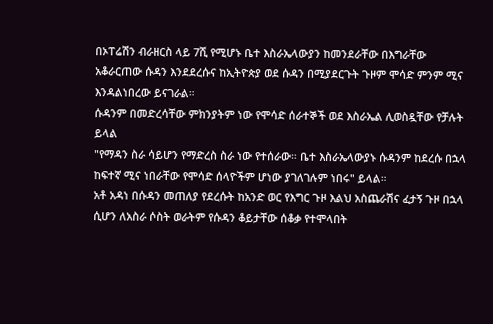በኦፐሬሽን ብራዘርስ ላይ 7ሺ የሚሆኑ ቤተ እስራኤላውያን ከመንደራቸው በእግራቸው አቆራርጠው ሱዳን እንደደረሱና ከኢትዮጵያ ወደ ሱዳን በሚያደርጉት ጉዞም ሞሳድ ምንም ሚና እንዳልነበረው ይናገራል።
ሱዳንም በመድረሳቸው ምክንያትም ነው የሞሳድ ሰራተኞች ወደ እስራኤል ሊወስዷቸው የቻሉት ይላል
"የማዳን ስራ ሳይሆን የማድረስ ስራ ነው የተሰራው። ቤተ እስራኤላውያኑ ሱዳንም ከደረሱ በኋላ ከፍተኛ ሚና ነበራቸው የሞሳድ ሰላዮችም ሆነው ያገለገሉም ነበሩ" ይላል።
አቶ አዳነ በሱዳን መጠለያ የደረሱት ከአንድ ወር የእግር ጉዞ እልህ አስጨራሽና ፈታኝ ጉዞ በኋላ ሲሆን ለአስራ ሶስት ወራትም የሱዳን ቆይታቸው ሰቆቃ የተሞላበት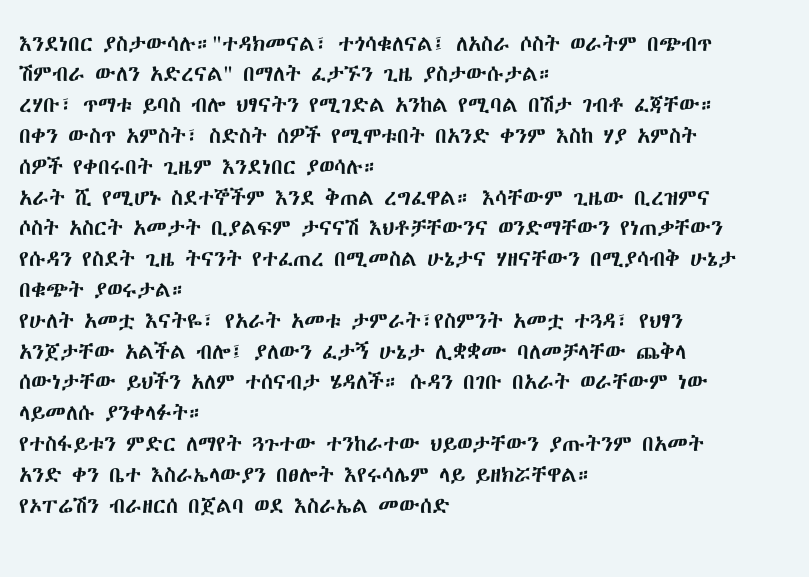እንደነበር ያስታውሳሉ።"ተዳክመናል፣ ተጎሳቁለናል፤ ለአስራ ሶስት ወራትም በጭብጥ ሽምብራ ውለን አድረናል" በማለት ፈታኙን ጊዜ ያስታውሱታል።
ረሃቡ፣ ጥማቱ ይባስ ብሎ ህፃናትን የሚገድል አንከል የሚባል በሽታ ገብቶ ፈጃቸው። በቀን ውስጥ አምስት፣ ስድስት ሰዎች የሚሞቱበት በአንድ ቀንም እስከ ሃያ አምስት ሰዎች የቀበሩበት ጊዜም እንደነበር ያወሳሉ።
አራት ሺ የሚሆኑ ስደተኞችም እንደ ቅጠል ረግፈዋል። እሳቸውም ጊዜው ቢረዝምና ሶስት አስርት አመታት ቢያልፍም ታናናሽ እህቶቻቸውንና ወንድማቸውን የነጠቃቸውን የሱዳን የስደት ጊዜ ትናንት የተፈጠረ በሚመስል ሁኔታና ሃዘናቸውን በሚያሳብቅ ሁኔታ በቁጭት ያወሩታል።
የሁለት አመቷ እናትዬ፣ የአራት አመቱ ታምራት፣የስምንት አመቷ ተጓዳ፣ የህፃን አንጀታቸው አልችል ብሎ፤ ያለውን ፈታኝ ሁኔታ ሊቋቋሙ ባለመቻላቸው ጨቅላ ሰውነታቸው ይህችን አለም ተሰናብታ ሄዳለች። ሱዳን በገቡ በአራት ወራቸውም ነው ላይመለሱ ያንቀላፉት።
የተስፋይቱን ምድር ለማየት ጓጉተው ተንከራተው ህይወታቸውን ያጡትንም በአመት አንድ ቀን ቤተ እስራኤላውያን በፀሎት እየሩሳሌም ላይ ይዘክሯቸዋል።
የኦፐሬሽን ብራዘርሰ በጀልባ ወደ እስራኤል መውሰድ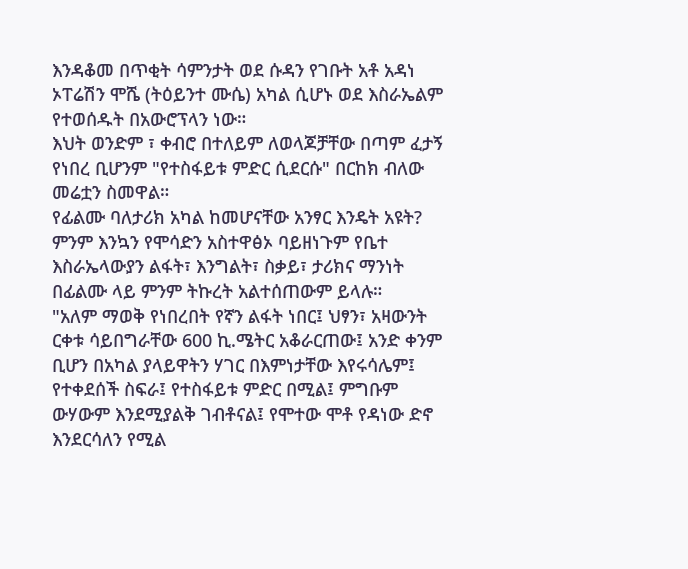እንዳቆመ በጥቂት ሳምንታት ወደ ሱዳን የገቡት አቶ አዳነ ኦፐሬሽን ሞሼ (ትዕይንተ ሙሴ) አካል ሲሆኑ ወደ እስራኤልም የተወሰዱት በአውሮፕላን ነው።
እህት ወንድም ፣ ቀብሮ በተለይም ለወላጆቻቸው በጣም ፈታኝ የነበረ ቢሆንም "የተስፋይቱ ምድር ሲደርሱ" በርከክ ብለው መሬቷን ስመዋል።
የፊልሙ ባለታሪክ አካል ከመሆናቸው አንፃር እንዴት አዩት? ምንም እንኳን የሞሳድን አስተዋፅኦ ባይዘነጉም የቤተ እስራኤላውያን ልፋት፣ እንግልት፣ ስቃይ፣ ታሪክና ማንነት በፊልሙ ላይ ምንም ትኩረት አልተሰጠውም ይላሉ።
"አለም ማወቅ የነበረበት የኛን ልፋት ነበር፤ ህፃን፣ አዛውንት ርቀቱ ሳይበግራቸው 600 ኪ.ሜትር አቆራርጠው፤ አንድ ቀንም ቢሆን በአካል ያላይዋትን ሃገር በእምነታቸው እየሩሳሌም፤ የተቀደሰች ስፍራ፤ የተስፋይቱ ምድር በሚል፤ ምግቡም ውሃውም እንደሚያልቅ ገብቶናል፤ የሞተው ሞቶ የዳነው ድኖ እንደርሳለን የሚል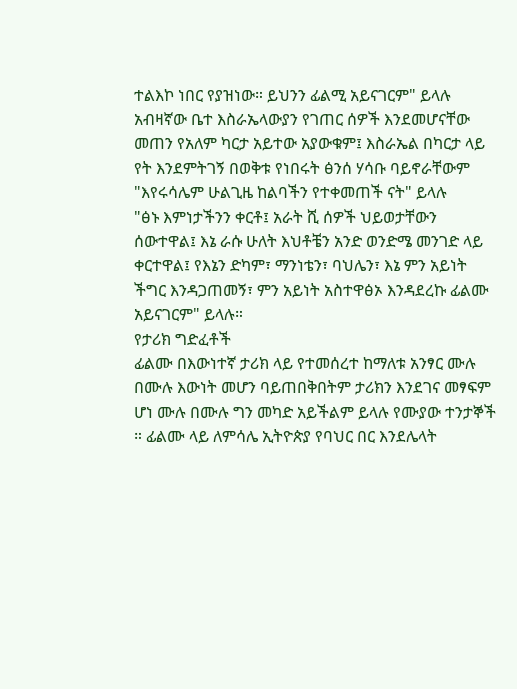ተልእኮ ነበር የያዝነው። ይህንን ፊልሚ አይናገርም" ይላሉ
አብዛኛው ቤተ እስራኤላውያን የገጠር ሰዎች እንደመሆናቸው መጠን የአለም ካርታ አይተው አያውቁም፤ እስራኤል በካርታ ላይ የት እንደምትገኝ በወቅቱ የነበሩት ፅንሰ ሃሳቡ ባይኖራቸውም "እየሩሳሌም ሁልጊዜ ከልባችን የተቀመጠች ናት" ይላሉ
"ፅኑ እምነታችንን ቀርቶ፤ አራት ሺ ሰዎች ህይወታቸውን ሰውተዋል፤ እኔ ራሱ ሁለት እህቶቼን አንድ ወንድሜ መንገድ ላይ ቀርተዋል፤ የእኔን ድካም፣ ማንነቴን፣ ባህሌን፣ እኔ ምን አይነት ችግር እንዳጋጠመኝ፣ ምን አይነት አስተዋፅኦ እንዳደረኩ ፊልሙ አይናገርም" ይላሉ።
የታሪክ ግድፈቶች
ፊልሙ በእውነተኛ ታሪክ ላይ የተመሰረተ ከማለቱ አንፃር ሙሉ በሙሉ እውነት መሆን ባይጠበቅበትም ታሪክን እንደገና መፃፍም ሆነ ሙሉ በሙሉ ግን መካድ አይችልም ይላሉ የሙያው ተንታኞች ። ፊልሙ ላይ ለምሳሌ ኢትዮጵያ የባህር በር እንደሌላት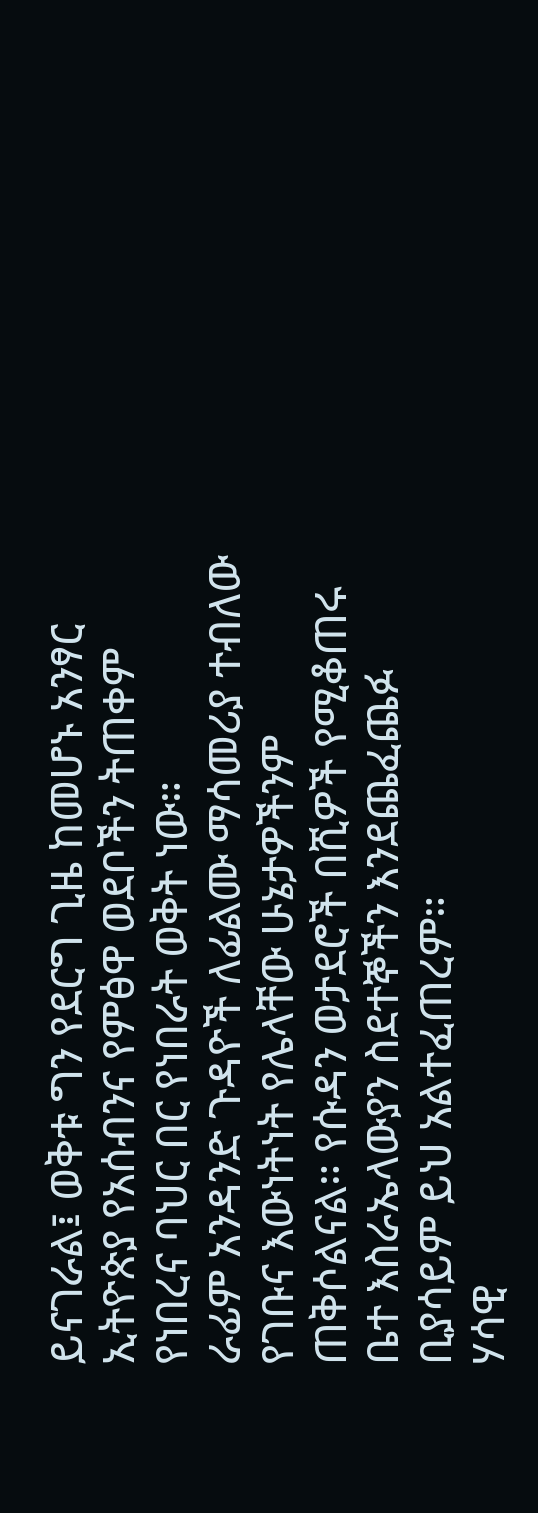ይናገራል፤ ወቅቱ ግን የደርግ ጊዜ ከመሆኑ አንፃር ኢትዮጵያ የአሰብንና የምፅዋ ወደቦችን ትጠቀም የነበረና ባህር በር የነበራት ወቅት ነው።
ራፊም አንዳንድ ጉዳዮች ለፊልሙ ማሳመሪያ ተብለው የገቡና እውነትነት የሌላቸው ሁኔታዎችንም ጠቅሶልናል። የሱዳን ወታደሮች በሺዎች የሚቆጠሩ ቤተ እስራኤላውያን ስደተኞችን እንደጨፈጨፉ ቢያሳይም ይህ አልተፈጠረም።
ሃሳዊ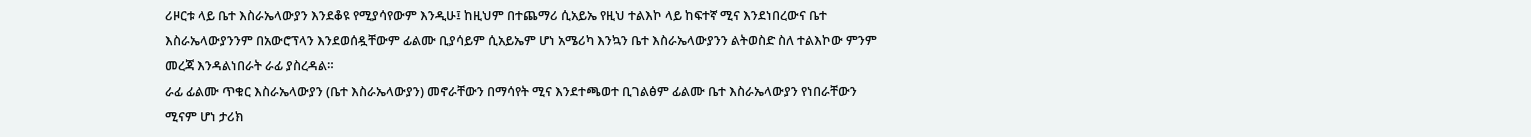ሪዞርቱ ላይ ቤተ እስራኤላውያን እንደቆዩ የሚያሳየውም እንዲሁ፤ ከዚህም በተጨማሪ ሲአይኤ የዚህ ተልእኮ ላይ ከፍተኛ ሚና እንደነበረውና ቤተ እስራኤላውያንንም በአውሮፕላን እንደወሰዷቸውም ፊልሙ ቢያሳይም ሲአይኤም ሆነ አሜሪካ እንኳን ቤተ እስራኤላውያንን ልትወስድ ስለ ተልእኮው ምንም መረጃ እንዳልነበራት ራፊ ያስረዳል።
ራፊ ፊልሙ ጥቁር እስራኤላውያን (ቤተ እስራኤላውያን) መኖራቸውን በማሳየት ሚና እንደተጫወተ ቢገልፅም ፊልሙ ቤተ እስራኤላውያን የነበራቸውን ሚናም ሆነ ታሪክ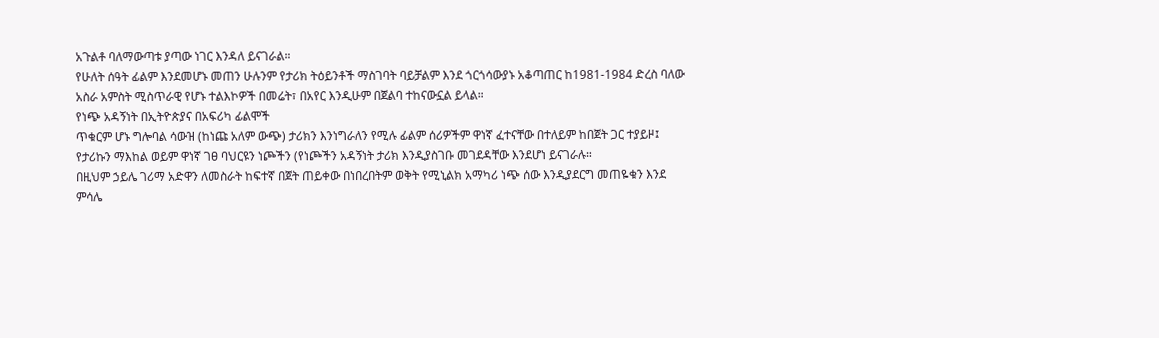አጉልቶ ባለማውጣቱ ያጣው ነገር እንዳለ ይናገራል።
የሁለት ሰዓት ፊልም እንደመሆኑ መጠን ሁሉንም የታሪክ ትዕይንቶች ማስገባት ባይቻልም እንደ ጎርጎሳውያኑ አቆጣጠር ከ1981-1984 ድረስ ባለው አስራ አምስት ሚስጥራዊ የሆኑ ተልእኮዎች በመሬት፣ በአየር እንዲሁም በጀልባ ተከናውኗል ይላል።
የነጭ አዳኝነት በኢትዮጵያና በአፍሪካ ፊልሞች
ጥቁርም ሆኑ ግሎባል ሳውዝ (ከነጩ አለም ውጭ) ታሪክን እንነግራለን የሚሉ ፊልም ሰሪዎችም ዋነኛ ፈተናቸው በተለይም ከበጀት ጋር ተያይዞ፤ የታሪኩን ማእከል ወይም ዋነኛ ገፀ ባህርዩን ነጮችን (የነጮችን አዳኝነት ታሪክ እንዲያስገቡ መገደዳቸው እንደሆነ ይናገራሉ።
በዚህም ኃይሌ ገሪማ አድዋን ለመስራት ከፍተኛ በጀት ጠይቀው በነበረበትም ወቅት የሚኒልክ አማካሪ ነጭ ሰው እንዲያደርግ መጠዬቁን እንደ ምሳሌ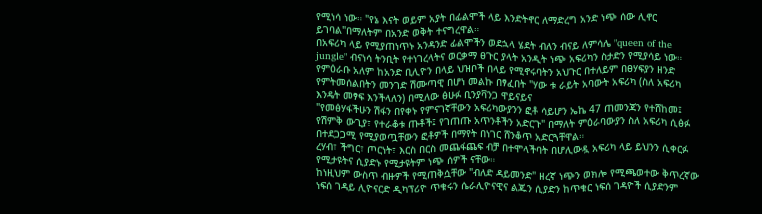የሚነሳ ነው። "የኔ እናት ወይም አያት በፊልሞች ላይ እንድትኖር ለማድረግ አንድ ነጭ ሰው ሊኖር ይገባል"በማለትም በአንድ ወቅት ተናግረዋል።
በአፍሪካ ላይ የሚያጠነጥኑ አንዳንድ ፊልሞችን ወደኋላ ሄደት ብለን ብናይ ለምሳሌ "queen of the jungle" ብናነሳ ትንቢት የተነገረላትና ወርቃማ ፀጉር ያላት አንዲት ነጭ አፍሪካን ስታድን የሚያሳይ ነው።
የምዕራቡ አለም ከአንድ ቢሊዮን በላይ ህዝቦች በላይ የሚኖሩባትን አህጉር በተለይም በፀሃፍያን ዘንድ የምትመሰልበትን መንገድ ሽሙጣዊ በሆነ መልኩ በፃፈበት "ሃው ቱ ራይት አባውት አፍሪካ (ስለ አፍሪካ እንዴት መፃፍ እንችላለን) በሚለው ፅሁፉ ቢንያቫንጋ ዋይናይና
"የመፅሃፋችሁን ሽፋን በየቀኑ የምናገኛቸውን አፍሪካውያንን ፎቶ ሳይሆን ኤኬ 47 ጠመንጃን የተሸከመ፤ የሽምቅ ውጊያ፣ የተራቆቱ ጡቶች፤ የገጠጡ አጥንቶችን አድርጉ" በማለት ምዕራባውያን ስለ አፍሪካ ሲፅፉ በተደጋጋሚ የሚያወጧቸውን ፎቶዎች በማየት በነገር ሸንቆጥ አድርጓቸዋል።
ረሃብ፣ ችግር፣ ጦርነት፣ እርስ በርስ መጨፋጨፍ ብቻ በተሞላችባት በሆሊውዷ አፍሪካ ላይ ይህንን ሲቀርፉ የሚታዩትና ሲያድኑ የሚታዩትም ነጭ ሰዎች ናቸው።
ከነዚህም ውስጥ ብዙዎች የሚጠቅሷቸው "ብለድ ዳይመንድ" ዘረኛ ነጭን ወክሎ የሚጫወተው ቅጥረኛው ነፍሰ ገዳይ ሊዮናርድ ዲካፕሪዮ ጥቁሩን ሴራሊዮናዊና ልጁን ሲያድን ከጥቁር ነፍሰ ገዳዮች ሲያድንም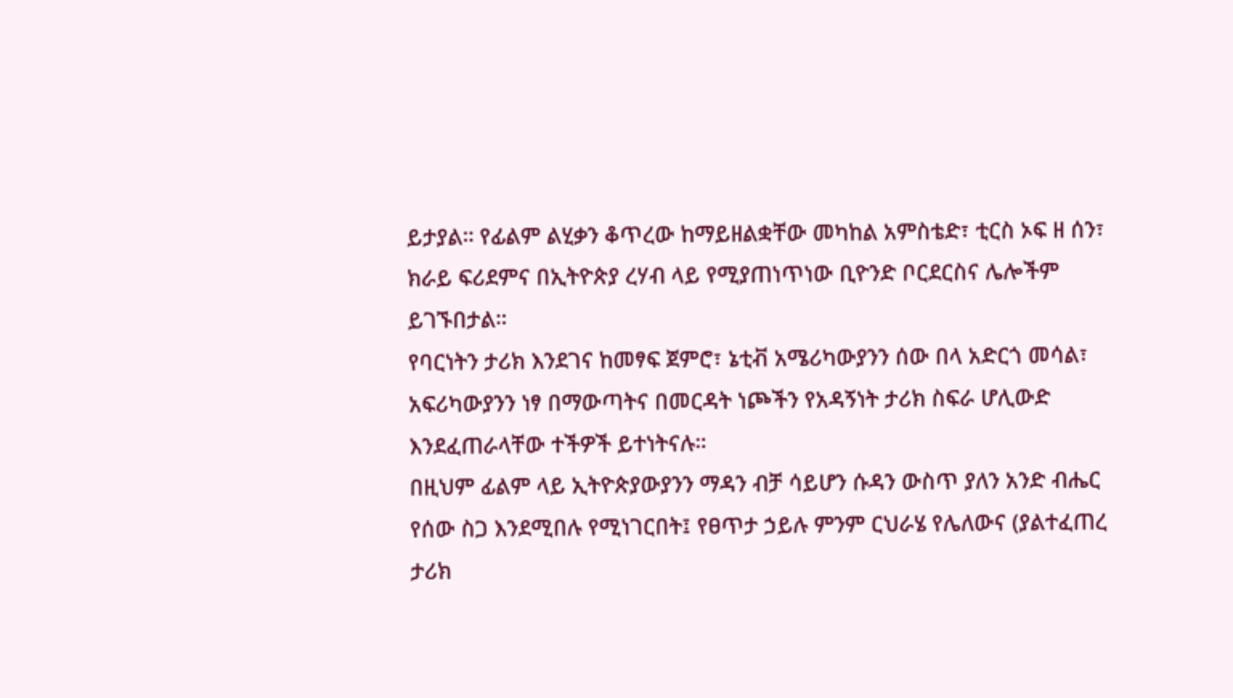ይታያል። የፊልም ልሂቃን ቆጥረው ከማይዘልቋቸው መካከል አምስቴድ፣ ቲርስ ኦፍ ዘ ሰን፣ ክራይ ፍሪደምና በኢትዮጵያ ረሃብ ላይ የሚያጠነጥነው ቢዮንድ ቦርደርስና ሌሎችም ይገኙበታል።
የባርነትን ታሪክ እንደገና ከመፃፍ ጀምሮ፣ ኔቲቭ አሜሪካውያንን ሰው በላ አድርጎ መሳል፣ አፍሪካውያንን ነፃ በማውጣትና በመርዳት ነጮችን የአዳኝነት ታሪክ ስፍራ ሆሊውድ እንደፈጠራላቸው ተችዎች ይተነትናሉ።
በዚህም ፊልም ላይ ኢትዮጵያውያንን ማዳን ብቻ ሳይሆን ሱዳን ውስጥ ያለን አንድ ብሔር የሰው ስጋ እንደሚበሉ የሚነገርበት፤ የፀጥታ ኃይሉ ምንም ርህራሄ የሌለውና (ያልተፈጠረ ታሪክ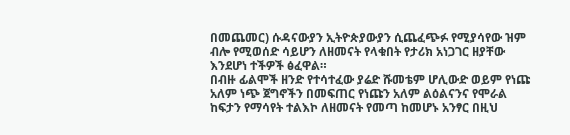በመጨመር) ሱዳናውያን ኢትዮጵያውያን ሲጨፈጭፉ የሚያሳየው ዝም ብሎ የሚወሰድ ሳይሆን ለዘመናት የላቁበት የታሪክ አነጋገር ዘያቸው እንደሆነ ተችዎች ፅፈዋል።
በብዙ ፊልሞች ዘንድ የተሳተፈው ያሬድ ሹመቴም ሆሊውድ ወይም የነጩ አለም ነጭ ጀግኖችን በመፍጠር የነጩን አለም ልዕልናንና የሞራል ከፍታን የማሳየት ተልእኮ ለዘመናት የመጣ ከመሆኑ አንፃር በዚህ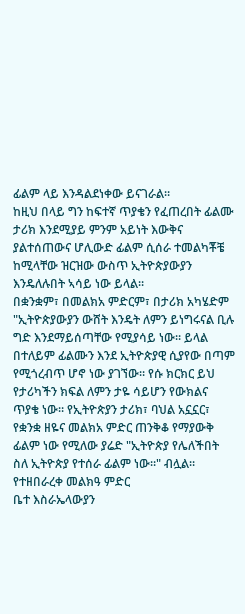ፊልም ላይ እንዳልደነቀው ይናገራል።
ከዚህ በላይ ግን ከፍተኛ ጥያቄን የፈጠረበት ፊልሙ ታሪክ እንደሚያይ ምንም አይነት እውቅና ያልተሰጠውና ሆሊውድ ፊልም ሲሰራ ተመልካቾቼ ከሚላቸው ዝርዝው ውስጥ ኢትዮጵያውያን እንዴለሉበት ኣሳይ ነው ይላል።
በቋንቋም፣ በመልክአ ምድርም፣ በታሪክ አካሄድም "ኢትዮጵያውያን ውሸት እንዴት ለምን ይነግሩናል ቢሉ ግድ እንደማይሰጣቸው የሚያሳይ ነው። ይላል
በተለይም ፊልሙን እንደ ኢትዮጵያዊ ሲያየው በጣም የሚጎረብጥ ሆኖ ነው ያገኘው። የሱ ክርክር ይህ የታሪካችን ክፍል ለምን ታዬ ሳይሆን የውክልና ጥያቄ ነው። የኢትዮጵያን ታሪክ፣ ባህል አኗኗር፣ የቋንቋ ዘዬና መልክአ ምድር ጠንቅቆ የማያውቅ ፊልም ነው የሚለው ያሬድ "ኢትዮጵያ የሌለችበት ስለ ኢትዮጵያ የተሰራ ፊልም ነው።" ብሏል።
የተዘበራረቀ መልክዓ ምድር
ቤተ እስራኤላውያን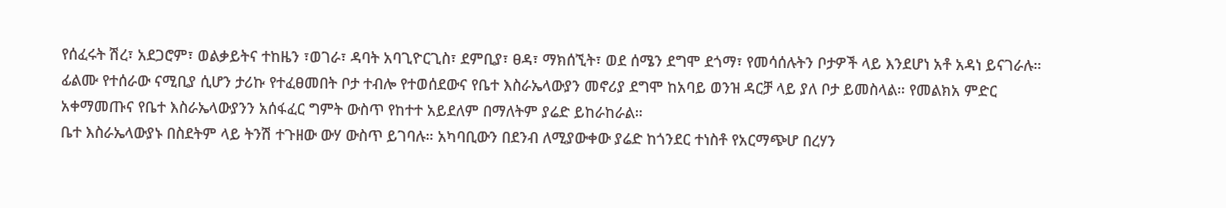የሰፈሩት ሽረ፣ አደጋሮም፣ ወልቃይትና ተከዜን ፣ወገራ፣ ዳባት አባጊዮርጊስ፣ ደምቢያ፣ ፀዳ፣ ማክሰኚት፣ ወደ ሰሜን ደግሞ ደጎማ፣ የመሳሰሉትን ቦታዎች ላይ እንደሆነ አቶ አዳነ ይናገራሉ።
ፊልሙ የተሰራው ናሚቢያ ሲሆን ታሪኩ የተፈፀመበት ቦታ ተብሎ የተወሰደውና የቤተ እስራኤላውያን መኖሪያ ደግሞ ከአባይ ወንዝ ዳርቻ ላይ ያለ ቦታ ይመስላል። የመልክአ ምድር አቀማመጡና የቤተ እስራኤላውያንን አሰፋፈር ግምት ውስጥ የከተተ አይደለም በማለትም ያሬድ ይከራከራል።
ቤተ እስራኤላውያኑ በስደትም ላይ ትንሽ ተጉዘው ውሃ ውስጥ ይገባሉ። አካባቢውን በደንብ ለሚያውቀው ያሬድ ከጎንደር ተነስቶ የአርማጭሆ በረሃን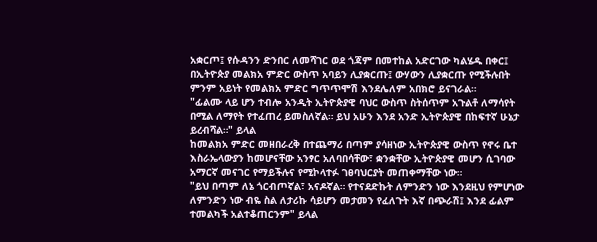አቋርጦ፤ የሱዳንን ድንበር ለመሻገር ወደ ጎጃም በመተከል አድርገው ካልሄዱ በቀር፤ በኢትዮጵያ መልክአ ምድር ውስጥ አባይን ሊያቋርጡ፤ ውሃውን ሊያቋርጡ የሚችሉበት ምንም አይነት የመልክአ ምድር ግጥጥሞሽ እንደሌለም አበክሮ ይናገራል።
"ፊልሙ ላይ ሆን ተብሎ አንዲት ኢትዮጵያዊ ባህር ውስጥ ስትሰጥም አጉልቶ ለማሳየት በሚል ለማየት የተፈጠረ ይመስለኛል። ይህ አሁን እንደ አንድ ኢትዮጵያዊ በከፍተኛ ሁኔታ ይረብሻል።" ይላል
ከመልክአ ምድር መዘበራረቅ በተጨማሪ በጣም ያሳዘነው ኢትዮጵያዊ ውስጥ የኖሩ ቤተ እስራኤላውያን ከመሆናቸው አንፃር አለባበሳቸው፣ ቋንቋቸው ኢትዮጵያዊ መሆን ሲገባው አማርኛ መናገር የማይችሉና የሚኮላተፉ ገፀባህርያት መጠቀማቸው ነው።
"ይህ በጣም ለኔ ጎርብጦኛል፣ አናዶኛል። የተናደድኩት ለምንድን ነው እንደዚህ የምሆነው ለምንድን ነው ብዬ ስል ለታሪኩ ሳይሆን መታመን የፈለጉት እኛ በጭራሽ፤ እንደ ፊልም ተመልካች አልተቆጠርንም" ይላል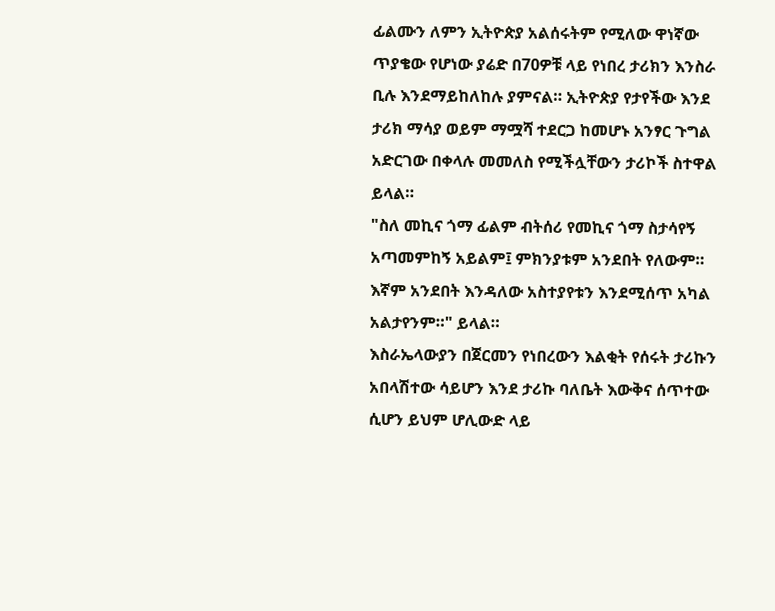ፊልሙን ለምን ኢትዮጵያ አልሰሩትም የሚለው ዋነኛው ጥያቄው የሆነው ያሬድ በ70ዎቹ ላይ የነበረ ታሪክን እንስራ ቢሉ እንደማይከለከሉ ያምናል። ኢትዮጵያ የታየችው እንደ ታሪክ ማሳያ ወይም ማሟሻ ተደርጋ ከመሆኑ አንፃር ጉግል አድርገው በቀላሉ መመለስ የሚችሏቸውን ታሪኮች ስተዋል ይላል።
"ስለ መኪና ጎማ ፊልም ብትሰሪ የመኪና ጎማ ስታሳየኝ አጣመምከኝ አይልም፤ ምክንያቱም አንደበት የለውም። እኛም አንደበት እንዳለው አስተያየቱን እንደሚሰጥ አካል አልታየንም።" ይላል።
እስራኤላውያን በጀርመን የነበረውን እልቂት የሰሩት ታሪኩን አበላሽተው ሳይሆን እንደ ታሪኩ ባለቤት እውቅና ሰጥተው ሲሆን ይህም ሆሊውድ ላይ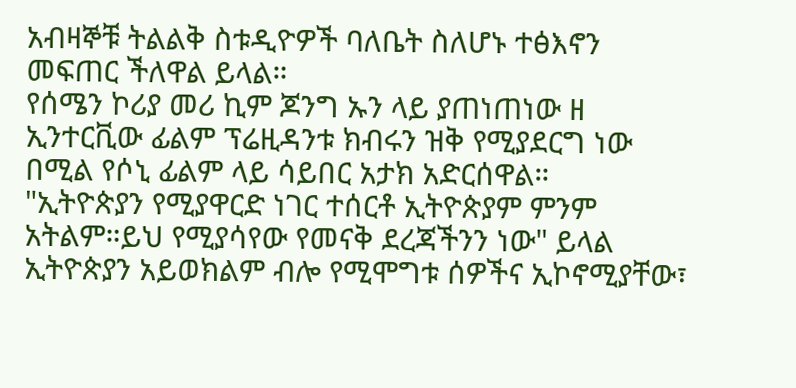አብዛኞቹ ትልልቅ ስቱዲዮዎች ባለቤት ስለሆኑ ተፅእኖን መፍጠር ችለዋል ይላል።
የሰሜን ኮሪያ መሪ ኪም ጆንግ ኡን ላይ ያጠነጠነው ዘ ኢንተርቪው ፊልም ፕሬዚዳንቱ ክብሩን ዝቅ የሚያደርግ ነው በሚል የሶኒ ፊልም ላይ ሳይበር አታክ አድርሰዋል።
"ኢትዮጵያን የሚያዋርድ ነገር ተሰርቶ ኢትዮጵያም ምንም አትልም።ይህ የሚያሳየው የመናቅ ደረጃችንን ነው" ይላል
ኢትዮጵያን አይወክልም ብሎ የሚሞግቱ ሰዎችና ኢኮኖሚያቸው፣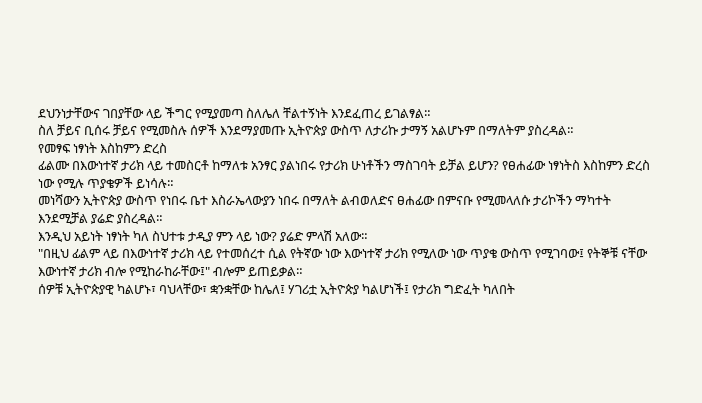ደህንነታቸውና ገበያቸው ላይ ችግር የሚያመጣ ስለሌለ ቸልተኝነት እንደፈጠረ ይገልፃል።
ስለ ቻይና ቢሰሩ ቻይና የሚመስሉ ሰዎች እንደማያመጡ ኢትዮጵያ ውስጥ ለታሪኩ ታማኝ አልሆኑም በማለትም ያስረዳል።
የመፃፍ ነፃነት እስከምን ድረስ
ፊልሙ በእውነተኛ ታሪክ ላይ ተመስርቶ ከማለቱ አንፃር ያልነበሩ የታሪክ ሁነቶችን ማስገባት ይቻል ይሆን? የፀሐፊው ነፃነትስ እስከምን ድረስ ነው የሚሉ ጥያቄዎች ይነሳሉ።
መነሻውን ኢትዮጵያ ውስጥ የነበሩ ቤተ እስራኤላውያን ነበሩ በማለት ልብወለድና ፀሐፊው በምናቡ የሚመላለሱ ታሪኮችን ማካተት እንደሚቻል ያሬድ ያስረዳል።
እንዲህ አይነት ነፃነት ካለ ስህተቱ ታዲያ ምን ላይ ነው? ያሬድ ምላሽ አለው።
"በዚህ ፊልም ላይ በእውነተኛ ታሪክ ላይ የተመሰረተ ሲል የትኛው ነው እውነተኛ ታሪክ የሚለው ነው ጥያቄ ውስጥ የሚገባው፤ የትኞቹ ናቸው እውነተኛ ታሪክ ብሎ የሚከራከራቸው፤" ብሎም ይጠይቃል።
ሰዎቹ ኢትዮጵያዊ ካልሆኑ፣ ባህላቸው፣ ቋንቋቸው ከሌለ፤ ሃገሪቷ ኢትዮጵያ ካልሆነች፤ የታሪክ ግድፈት ካለበት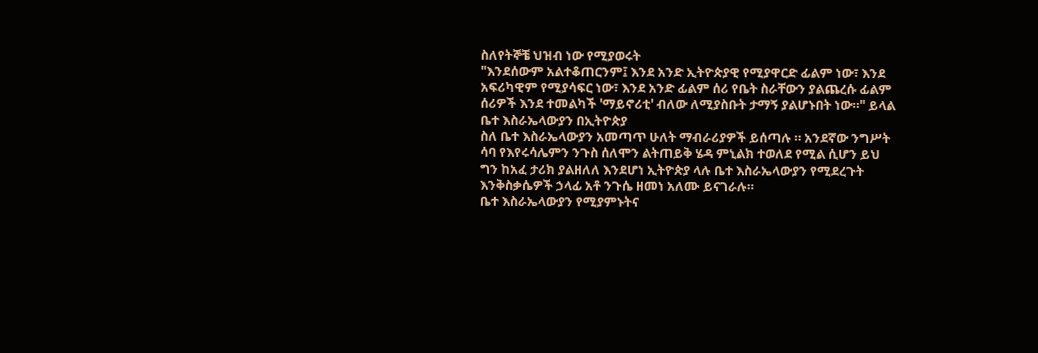ስለየትኞቼ ህዝብ ነው የሚያወሩት
"እንደሰውም አልተቆጠርንም፤ እንደ አንድ ኢትዮጵያዊ የሚያዋርድ ፊልም ነው፣ እንደ አፍሪካዊም የሚያሳፍር ነው፣ እንደ አንድ ፊልም ሰሪ የቤት ስራቸውን ያልጨረሱ ፊልም ሰሪዎች እንደ ተመልካች 'ማይኖሪቲ' ብለው ለሚያስቡት ታማኝ ያልሆኑበት ነው።" ይላል
ቤተ እስራኤላውያን በኢትዮጵያ
ስለ ቤተ እስራኤላውያን አመጣጥ ሁለት ማብራሪያዎች ይሰጣሉ ። አንደኛው ንግሥት ሳባ የእየሩሳሌምን ንጉስ ሰለሞን ልትጠይቅ ሄዳ ምኒልክ ተወለደ የሚል ሲሆን ይህ ግን ከአፈ ታሪክ ያልዘለለ እንደሆነ ኢትዮጵያ ላሉ ቤተ እስራኤላውያን የሚደረጉት እንቅስቃሴዎች ኃላፊ አቶ ንጉሴ ዘመነ አለሙ ይናገራሉ።
ቤተ እስራኤላውያን የሚያምኑትና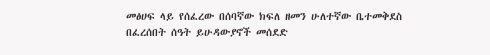መፅሀፍ ላይ የሰፈረው በሰባኛው ክፍለ ዘመን ሁለተኛው ቤተመቅደስ በፈረሰበት ሰዓት ይሁዳውያኖች መሰደድ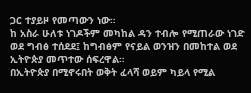ጋር ተያይዞ የመጣውን ነው።
ከ አስራ ሁለቱ ነገዶችም መካከል ዳን ተብሎ የሚጠራው ነገድ ወደ ግብፅ ተሰደደ፤ ከግብፅም የናይል ወንዝን በመከተል ወደ ኢትዮጵያ መጥተው ሰፍረዋል።
በኢትዮጵያ በሚኖሩበት ወቅት ፈላሻ ወይም ካይላ የሚል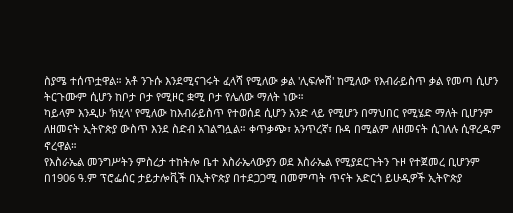ስያሜ ተሰጥቷዋል። አቶ ንጉሱ እንደሚናገሩት ፈላሻ የሚለው ቃል 'ሊፍሎሽ' ከሚለው የእብራይስጥ ቃል የመጣ ሲሆን ትርጉሙም ሲሆን ከቦታ ቦታ የሚዞር ቋሚ ቦታ የሌለው ማለት ነው።
ካይላም እንዲሁ 'ክሂላ' የሚለው ከእብራይስጥ የተወሰደ ሲሆን አንድ ላይ የሚሆን በማህበር የሚሄድ ማለት ቢሆንም ለዘመናት ኢትዮጵያ ውስጥ እንደ ስድብ አገልግሏል። ቀጥቃጭ፣ አንጥረኛ፣ ቡዳ በሚልም ለዘመናት ሲገለሉ ሲዋረዱም ኖረዋል።
የእስራኤል መንግሥትን ምስረታ ተከትሎ ቤተ እስራኤላውያን ወደ እስራኤል የሚያደርጉትን ጉዞ የተጀመረ ቢሆንም በ1906 ዓ.ም ፕሮፌሰር ታይታሎቪች በኢትዮጵያ በተደጋጋሚ በመምጣት ጥናት አድርጎ ይሁዲዎች ኢትዮጵያ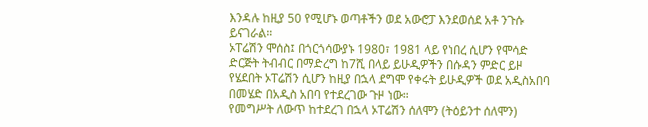እንዳሉ ከዚያ 50 የሚሆኑ ወጣቶችን ወደ አውሮፓ እንደወሰደ አቶ ንጉሱ ይናገራል።
ኦፐሬሽን ሞሰስ፤ በጎርጎሳውያኑ 1980፣ 1981 ላይ የነበረ ሲሆን የሞሳድ ድርጅት ትብብር በማድረግ ከ7ሺ በላይ ይሁዲዎችን በሱዳን ምድር ይዞ የሄደበት ኦፐሬሽን ሲሆን ከዚያ በኋላ ደግሞ የቀሩት ይሁዲዎች ወደ አዲስአበባ በመሄድ በአዲስ አበባ የተደረገው ጉዞ ነው።
የመግሥት ለውጥ ከተደረገ በኋላ ኦፐሬሽን ሰለሞን (ትዕይንተ ሰለሞን)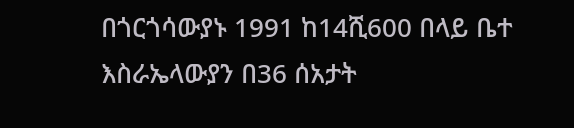በጎርጎሳውያኑ 1991 ከ14ሺ600 በላይ ቤተ እስራኤላውያን በ36 ሰአታት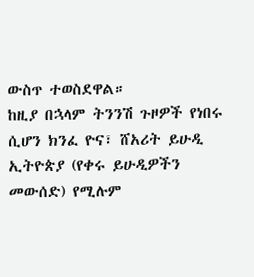ውስጥ ተወስደዋል።
ከዚያ በኋላም ትንንሽ ጉዞዎች የነበሩ ሲሆን ክንፈ ዮና፣ ሸአሪት ይሁዲ ኢትዮጵያ (የቀሩ ይሁዲዎችን መውሰድ) የሚሉም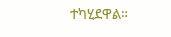ተካሂደዋል።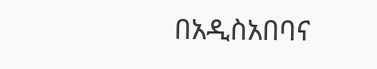በአዲስአበባና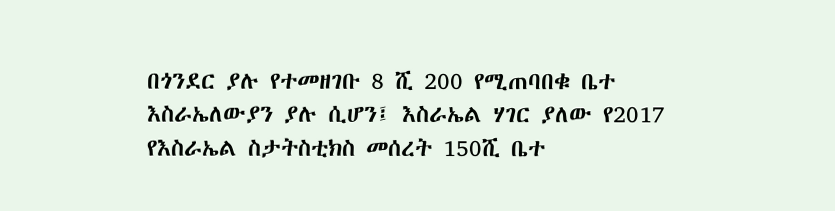በጎንደር ያሉ የተመዘገቡ 8 ሺ 200 የሚጠባበቁ ቤተ እስራኤለውያን ያሉ ሲሆን፤ እስራኤል ሃገር ያለው የ2017 የእስራኤል ስታትስቲክስ መሰረት 150ሺ ቤተ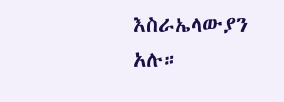እስራኤላውያን አሉ።